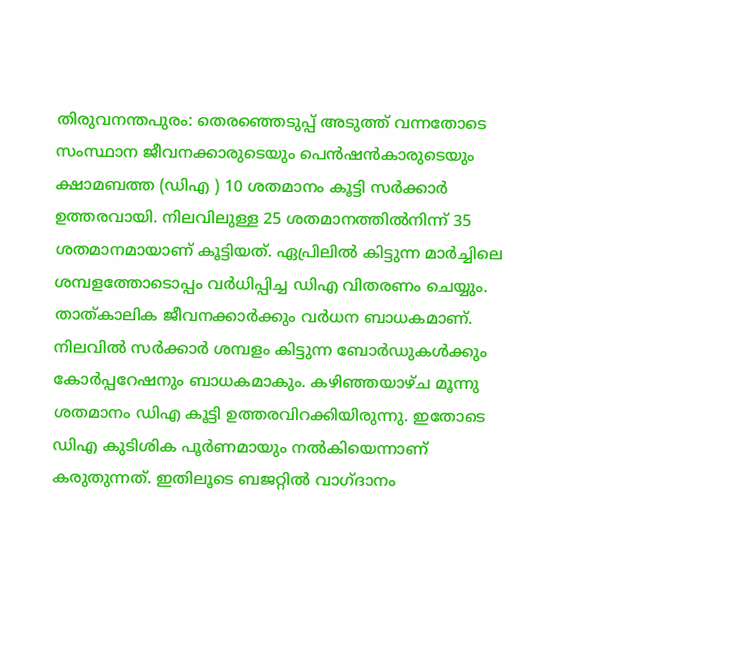തിരുവനന്തപുരം: തെരഞ്ഞെടുപ്പ് അടുത്ത് വന്നതോടെ സംസ്ഥാന ജീവനക്കാരുടെയും പെൻഷൻകാരുടെയും ക്ഷാമബത്ത (ഡിഎ ) 10 ശതമാനം കൂട്ടി സർക്കാർ ഉത്തരവായി. നിലവിലുള്ള 25 ശതമാനത്തിൽനിന്ന് 35 ശതമാനമായാണ് കൂട്ടിയത്. ഏപ്രിലിൽ കിട്ടുന്ന മാർച്ചിലെ ശമ്പളത്തോടൊപ്പം വർധിപ്പിച്ച ഡിഎ വിതരണം ചെയ്യും.
താത്കാലിക ജീവനക്കാർക്കും വർധന ബാധകമാണ്. നിലവിൽ സർക്കാർ ശമ്പളം കിട്ടുന്ന ബോർഡുകൾക്കും കോർപ്പറേഷനും ബാധകമാകും. കഴിഞ്ഞയാഴ്ച മൂന്നു ശതമാനം ഡിഎ കൂട്ടി ഉത്തരവിറക്കിയിരുന്നു. ഇതോടെ ഡിഎ കുടിശിക പൂർണമായും നൽകിയെന്നാണ് കരുതുന്നത്. ഇതിലൂടെ ബജറ്റിൽ വാഗ്ദാനം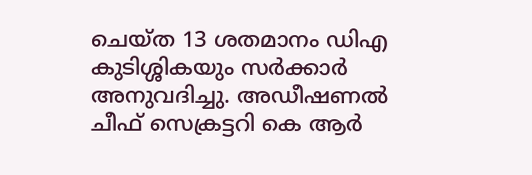ചെയ്ത 13 ശതമാനം ഡിഎ കുടിശ്ശികയും സർക്കാർ അനുവദിച്ചു. അഡീഷണൽ ചീഫ് സെക്രട്ടറി കെ ആർ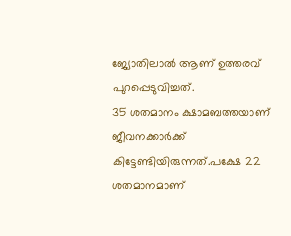ജ്യോതിലാൽ ആണ് ഉത്തരവ് പുറപ്പെടുവിച്ചത്.
35 ശതമാനം ക്ഷാമബത്തയാണ് ജീവനക്കാർക്ക് കിട്ടേണ്ടിയിരുന്നത്.പക്ഷേ 22 ശതമാനമാണ്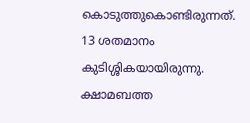കൊടുത്തുകൊണ്ടിരുന്നത്. 13 ശതമാനം കുടിശ്ശികയായിരുന്നു. ക്ഷാമബത്ത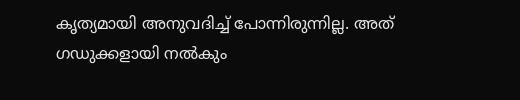കൃത്യമായി അനുവദിച്ച് പോന്നിരുന്നില്ല. അത് ഗഡുക്കളായി നൽകും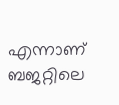എന്നാണ് ബജറ്റിലെ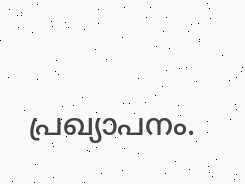പ്രഖ്യാപനം.